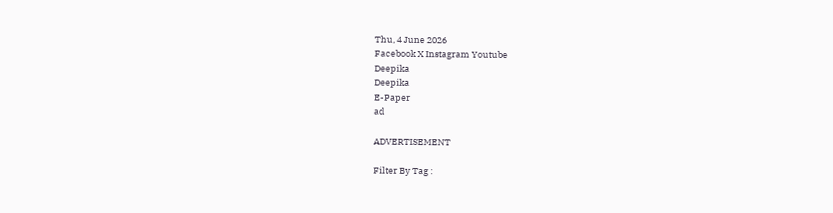Thu, 4 June 2026
Facebook X Instagram Youtube
Deepika
Deepika
E-Paper
ad

ADVERTISEMENT

Filter By Tag :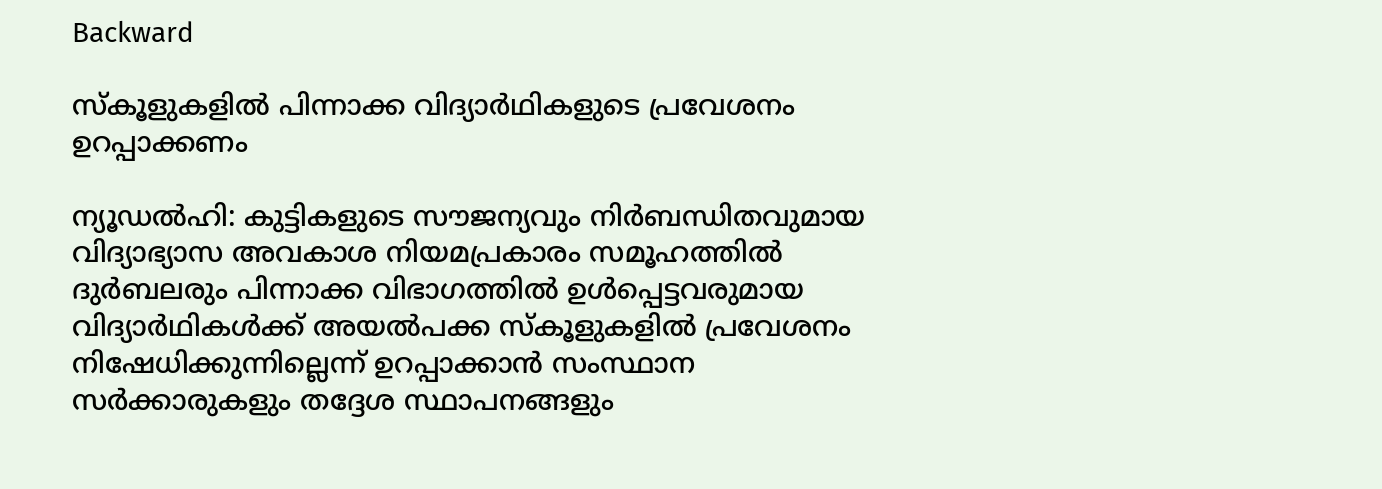Backward

സ്കൂളുകളിൽ പിന്നാക്ക വിദ്യാർഥികളുടെ പ്രവേശനം ഉറപ്പാക്കണം

ന്യൂഡൽഹി: കുട്ടികളുടെ സൗജന്യവും നിർബന്ധിതവുമായ വിദ്യാഭ്യാസ അവകാശ നിയമപ്രകാരം സമൂഹത്തിൽ ദുർബലരും പിന്നാക്ക വിഭാഗത്തിൽ ഉൾപ്പെട്ടവരുമായ വിദ്യാർഥികൾക്ക് അയൽപക്ക സ്കൂളുകളിൽ പ്രവേശനം നിഷേധിക്കുന്നില്ലെന്ന് ഉറപ്പാക്കാൻ സംസ്ഥാന സർക്കാരുകളും തദ്ദേശ സ്ഥാപനങ്ങളും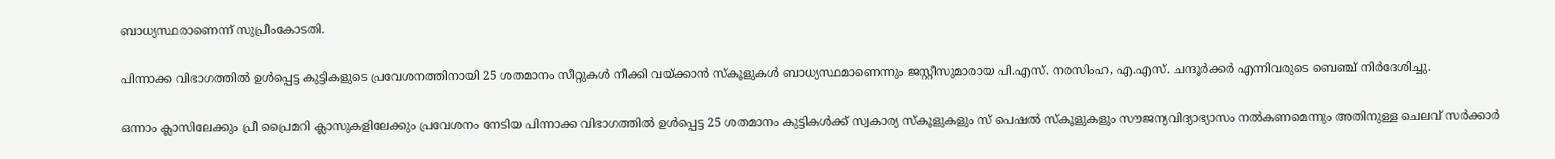ബാധ്യസ്ഥരാണെന്ന് സുപ്രീംകോടതി.

പിന്നാക്ക വിഭാഗത്തിൽ ഉൾപ്പെട്ട കുട്ടികളുടെ പ്രവേശനത്തിനായി 25 ശതമാനം സീറ്റുകൾ നീക്കി വയ്ക്കാൻ സ്കൂളുകൾ ബാധ്യസ്ഥമാണെന്നും ജസ്റ്റീസുമാരായ പി.എസ്. നരസിംഹ, എ.എസ്. ചന്ദൂർക്കർ എന്നിവരുടെ ബെഞ്ച് നിർദേശിച്ചു.

ഒന്നാം ക്ലാസിലേക്കും പ്രീ പ്രൈമറി ക്ലാസുകളിലേക്കും പ്രവേശനം നേടിയ പിന്നാക്ക വിഭാഗത്തിൽ ഉൾപ്പെട്ട 25 ശതമാനം കുട്ടികൾക്ക് സ്വകാര്യ സ്കൂളുകളും സ് പെഷൽ സ്കൂളുകളും സൗജന്യവിദ്യാഭ്യാസം നൽകണമെന്നും അതിനുള്ള ചെലവ് സർക്കാർ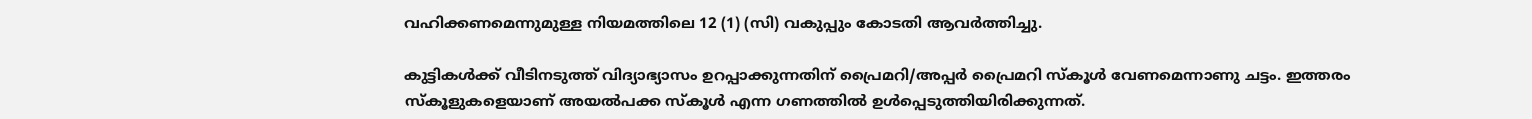വഹിക്കണമെന്നുമുള്ള നിയമത്തിലെ 12 (1) (സി) വകുപ്പും കോടതി ആവർത്തിച്ചു.

കുട്ടികൾക്ക് വീടിനടുത്ത് വിദ്യാഭ്യാസം ഉറപ്പാക്കുന്നതിന് പ്രൈമറി/അപ്പർ പ്രൈമറി സ്കൂൾ വേണമെന്നാണു ചട്ടം. ഇത്തരം സ്കൂളുകളെയാണ് അയൽപക്ക സ്കൂൾ എന്ന ഗണത്തിൽ ഉൾപ്പെടുത്തിയിരിക്കുന്നത്.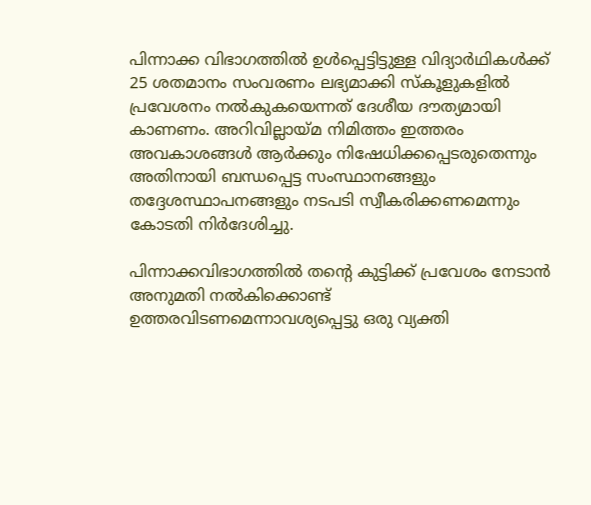പിന്നാക്ക വിഭാഗത്തിൽ ഉൾപ്പെട്ടിട്ടുള്ള വിദ്യാർഥികൾക്ക് 25 ശതമാനം സംവരണം ലഭ്യമാക്കി സ്കൂളുകളിൽ പ്രവേശനം നൽകുകയെന്നത് ദേശീയ ദൗത്യമായി കാണണം. അറിവില്ലായ്മ നിമിത്തം ഇത്തരം അവകാശങ്ങൾ ആർക്കും നിഷേധിക്കപ്പെടരുതെന്നും അതിനായി ബന്ധപ്പെട്ട സംസ്ഥാനങ്ങളും തദ്ദേശസ്ഥാപനങ്ങളും നടപടി സ്വീകരിക്കണമെന്നും കോടതി നിർദേശിച്ചു.

പിന്നാക്കവിഭാഗത്തിൽ തന്‍റെ കുട്ടിക്ക് പ്രവേശം നേടാൻ അനുമതി നൽകിക്കൊണ്ട് ഉത്തരവിടണമെന്നാവശ്യപ്പെട്ടു ഒരു വ്യക്തി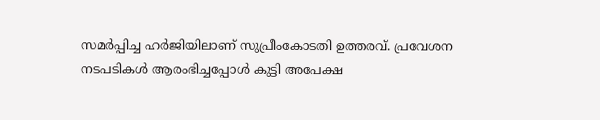സമർപ്പിച്ച ഹർജിയിലാണ് സുപ്രീംകോടതി ഉത്തരവ്. പ്രവേശന നടപടികൾ ആരംഭിച്ചപ്പോൾ കുട്ടി അപേക്ഷ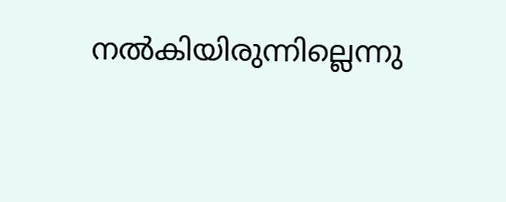നൽകിയിരുന്നില്ലെന്നു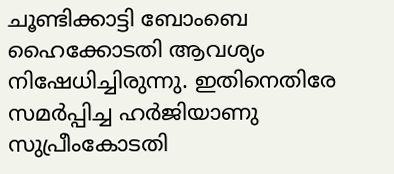ചൂണ്ടിക്കാട്ടി ബോംബെ ഹൈക്കോടതി ആവശ്യം നിഷേധിച്ചിരുന്നു. ഇതിനെതിരേ സമർപ്പിച്ച ഹർജിയാണു സുപ്രീംകോടതി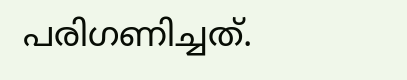പരിഗണിച്ചത്.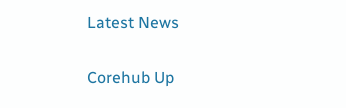Latest News

Corehub Up